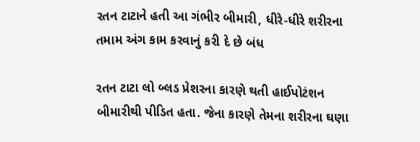રતન ટાટાને હતી આ ગંભીર બીમારી, ધીરે-ધીરે શરીરના તમામ અંગ કામ કરવાનું કરી દે છે બંધ

રતન ટાટા લો બ્લડ પ્રેશરના કારણે થતી હાઈપોટંશન બીમારીથી પીડિત હતા. જેના કારણે તેમના શરીરના ઘણા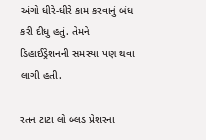અંગો ધીરે-ધીરે કામ કરવાનું બંધ કરી દીધુ હતું. તેમને ડિહાઈડ્રેશનની સમસ્યા પણ થવા લાગી હતી.

રતન ટાટા લો બ્લડ પ્રેશરના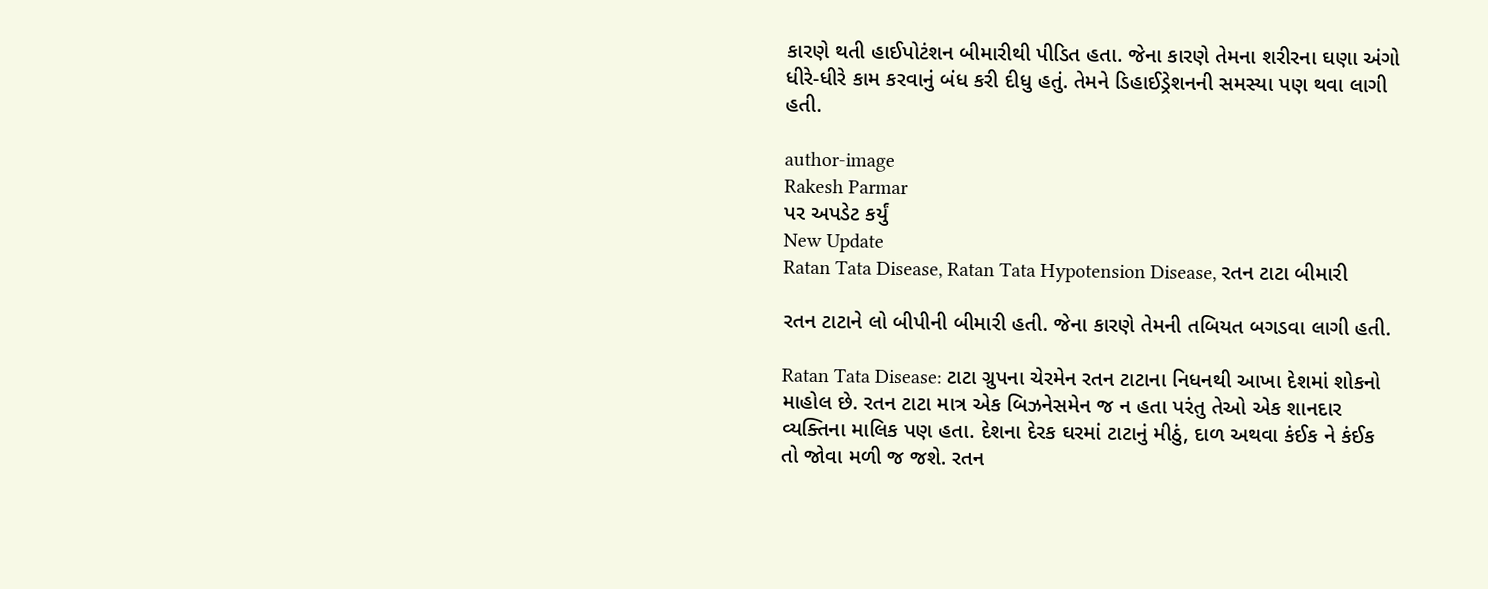કારણે થતી હાઈપોટંશન બીમારીથી પીડિત હતા. જેના કારણે તેમના શરીરના ઘણા અંગો ધીરે-ધીરે કામ કરવાનું બંધ કરી દીધુ હતું. તેમને ડિહાઈડ્રેશનની સમસ્યા પણ થવા લાગી હતી.

author-image
Rakesh Parmar
પર અપડેટ કર્યું
New Update
Ratan Tata Disease, Ratan Tata Hypotension Disease, રતન ટાટા બીમારી

રતન ટાટાને લો બીપીની બીમારી હતી. જેના કારણે તેમની તબિયત બગડવા લાગી હતી.

Ratan Tata Disease: ટાટા ગ્રુપના ચેરમેન રતન ટાટાના નિધનથી આખા દેશમાં શોકનો માહોલ છે. રતન ટાટા માત્ર એક બિઝનેસમેન જ ન હતા પરંતુ તેઓ એક શાનદાર વ્યક્તિના માલિક પણ હતા. દેશના દેરક ઘરમાં ટાટાનું મીઠું, દાળ અથવા કંઈક ને કંઈક તો જોવા મળી જ જશે. રતન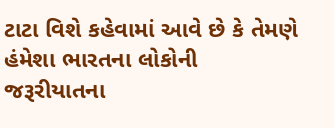ટાટા વિશે કહેવામાં આવે છે કે તેમણે હંમેશા ભારતના લોકોની જરૂરીયાતના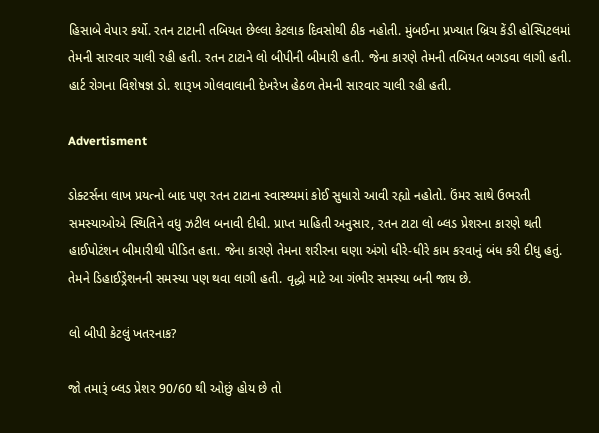હિસાબે વેપાર કર્યો. રતન ટાટાની તબિયત છેલ્લા કેટલાક દિવસોથી ઠીક નહોતી. મુંબઈના પ્રખ્યાત બ્રિચ કેંડી હોસ્પિટલમાં તેમની સારવાર ચાલી રહી હતી. રતન ટાટાને લો બીપીની બીમારી હતી. જેના કારણે તેમની તબિયત બગડવા લાગી હતી. હાર્ટ રોગના વિશેષજ્ઞ ડો. શારૂખ ગોલવાલાની દેખરેખ હેઠળ તેમની સારવાર ચાલી રહી હતી.

Advertisment

ડોક્ટર્સના લાખ પ્રયત્નો બાદ પણ રતન ટાટાના સ્વાસ્થ્યમાં કોઈ સુધારો આવી રહ્યો નહોતો. ઉંમર સાથે ઉભરતી સમસ્યાઓએ સ્થિતિને વધુ ઝટીલ બનાવી દીધી. પ્રાપ્ત માહિતી અનુસાર, રતન ટાટા લો બ્લડ પ્રેશરના કારણે થતી હાઈપોટંશન બીમારીથી પીડિત હતા. જેના કારણે તેમના શરીરના ઘણા અંગો ધીરે-ધીરે કામ કરવાનું બંધ કરી દીધુ હતું. તેમને ડિહાઈડ્રેશનની સમસ્યા પણ થવા લાગી હતી. વૃદ્ધો માટે આ ગંભીર સમસ્યા બની જાય છે.

લો બીપી કેટલું ખતરનાક?

જો તમારૂં બ્લડ પ્રેશર 90/60 થી ઓછું હોય છે તો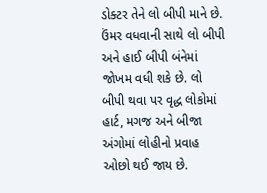ડોક્ટર તેને લો બીપી માને છે. ઉંમર વધવાની સાથે લો બીપી અને હાઈ બીપી બંનેમાં જોખમ વધી શકે છે. લો બીપી થવા પર વૃદ્ધ લોકોમાં હાર્ટ, મગજ અને બીજા અંગોમાં લોહીનો પ્રવાહ ઓછો થઈ જાય છે.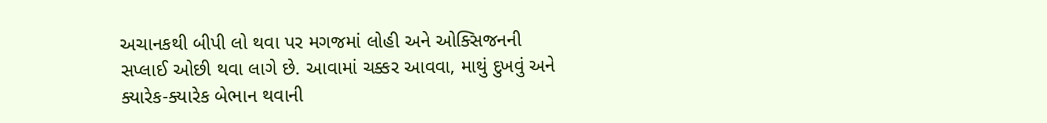અચાનકથી બીપી લો થવા પર મગજમાં લોહી અને ઓક્સિજનની સપ્લાઈ ઓછી થવા લાગે છે. આવામાં ચક્કર આવવા, માથું દુખવું અને ક્યારેક-ક્યારેક બેભાન થવાની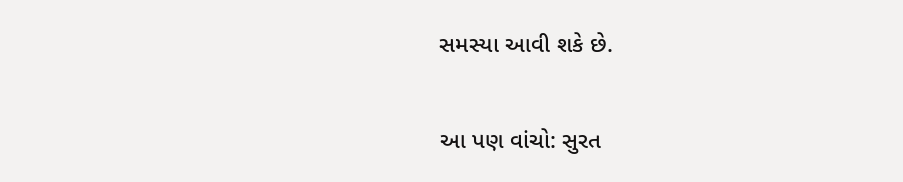સમસ્યા આવી શકે છે.

આ પણ વાંચો: સુરત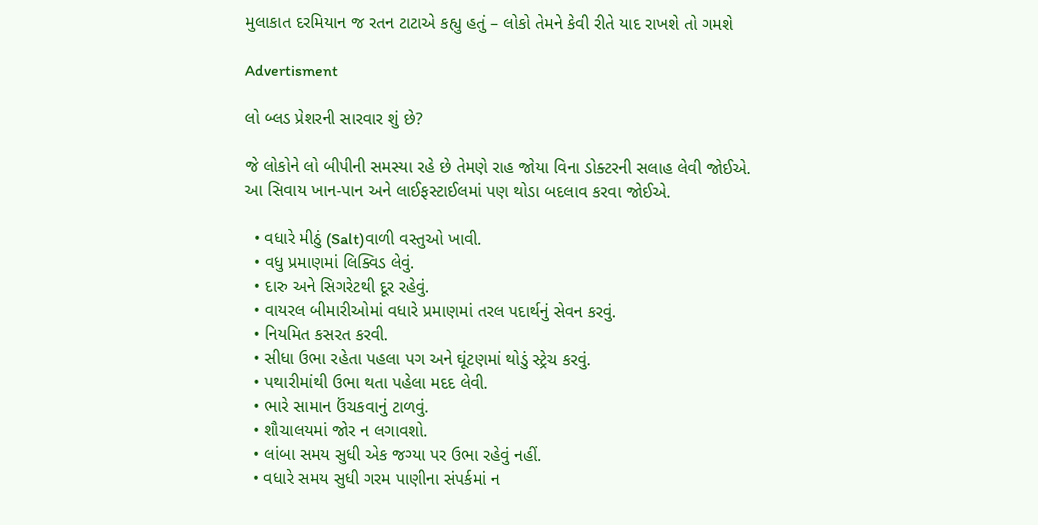મુલાકાત દરમિયાન જ રતન ટાટાએ કહ્યુ હતું – લોકો તેમને કેવી રીતે યાદ રાખશે તો ગમશે

Advertisment

લો બ્લડ પ્રેશરની સારવાર શું છે?

જે લોકોને લો બીપીની સમસ્યા રહે છે તેમણે રાહ જોયા વિના ડોક્ટરની સલાહ લેવી જોઈએ. આ સિવાય ખાન-પાન અને લાઈફસ્ટાઈલમાં પણ થોડા બદલાવ કરવા જોઈએ.

  • વધારે મીઠું (Salt)વાળી વસ્તુઓ ખાવી.
  • વધુ પ્રમાણમાં લિક્વિડ લેવું.
  • દારુ અને સિગરેટથી દૂર રહેવું.
  • વાયરલ બીમારીઓમાં વધારે પ્રમાણમાં તરલ પદાર્થનું સેવન કરવું.
  • નિયમિત કસરત કરવી.
  • સીધા ઉભા રહેતા પહલા પગ અને ઘૂંટણમાં થોડું સ્ટ્રેચ કરવું.
  • પથારીમાંથી ઉભા થતા પહેલા મદદ લેવી.
  • ભારે સામાન ઉંચકવાનું ટાળવું.
  • શૌચાલયમાં જોર ન લગાવશો.
  • લાંબા સમય સુધી એક જગ્યા પર ઉભા રહેવું નહીં.
  • વધારે સમય સુધી ગરમ પાણીના સંપર્કમાં ન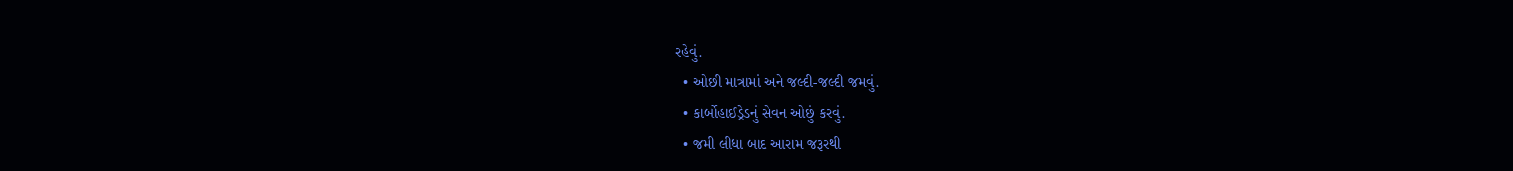રહેવું.
  • ઓછી માત્રામાં અને જલ્દી-જલ્દી જમવું.
  • કાર્બોહાઈડ્રેડનું સેવન ઓછું કરવું.
  • જમી લીધા બાદ આરામ જરૂરથી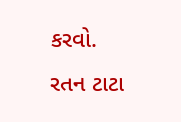કરવો.
રતન ટાટા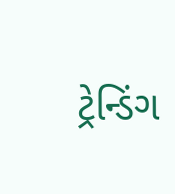ટ્રેન્ડિંગ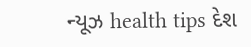ન્યૂઝ health tips દેશ